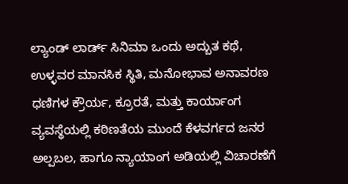ಲ್ಯಾಂಡ್ ಲಾರ್ಡ್ ಸಿನಿಮಾ ಒಂದು ಅದ್ಬುತ ಕಥೆ, ಉಳ್ಳವರ ಮಾನಸಿಕ ಸ್ಥಿತಿ, ಮನೋಭಾವ ಅನಾವರಣ
ಧಣಿಗಳ ಕ್ರೌರ್ಯ, ಕ್ರೂರತೆ, ಮತ್ತು ಕಾರ್ಯಾಂಗ ವ್ಯವಸ್ಥೆಯಲ್ಲಿ ಕಠಿಣತೆಯ ಮುಂದೆ ಕೆಳವರ್ಗದ ಜನರ ಅಲ್ಪಬಲ, ಹಾಗೂ ನ್ಯಾಯಾಂಗ ಅಡಿಯಲ್ಲಿ ವಿಚಾರಣೆಗೆ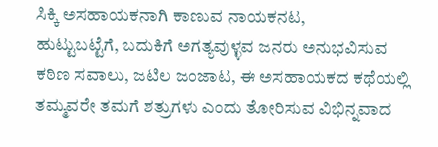ಸಿಕ್ಕಿ ಅಸಹಾಯಕನಾಗಿ ಕಾಣುವ ನಾಯಕನಟ,
ಹುಟ್ಟುಬಟ್ಟೆಗೆ, ಬದುಕಿಗೆ ಅಗತ್ಯವುಳ್ಳವ ಜನರು ಅನುಭವಿಸುವ ಕಠಿಣ ಸವಾಲು, ಜಟಿಲ ಜಂಜಾಟ, ಈ ಅಸಹಾಯಕದ ಕಥೆಯಲ್ಲಿ ತಮ್ಮವರೇ ತಮಗೆ ಶತ್ರುಗಳು ಎಂದು ತೋರಿಸುವ ವಿಭಿನ್ನವಾದ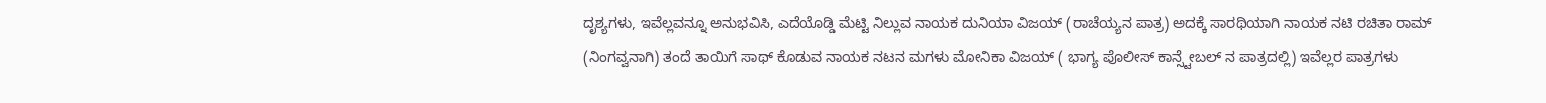ದೃಶ್ಯಗಳು, ಇವೆಲ್ಲವನ್ನೂ ಅನುಭವಿಸಿ, ಎದೆಯೊಡ್ಡಿ ಮೆಟ್ಟಿ ನಿಲ್ಲುವ ನಾಯಕ ದುನಿಯಾ ವಿಜಯ್ (ರಾಚೆಯ್ಯನ ಪಾತ್ರ) ಅದಕ್ಕೆ ಸಾರಥಿಯಾಗಿ ನಾಯಕ ನಟಿ ರಚಿತಾ ರಾಮ್ (ನಿಂಗವ್ವನಾಗಿ) ತಂದೆ ತಾಯಿಗೆ ಸಾಥ್ ಕೊಡುವ ನಾಯಕ ನಟನ ಮಗಳು ಮೋನಿಕಾ ವಿಜಯ್ ( ಭಾಗ್ಯ ಪೊಲೀಸ್ ಕಾನ್ಸ್ಟೇಬಲ್ ನ ಪಾತ್ರದಲ್ಲಿ) ಇವೆಲ್ಲರ ಪಾತ್ರಗಳು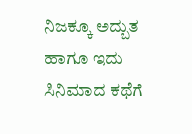ನಿಜಕ್ಕೂ ಅದ್ಬುತ ಹಾಗೂ ಇದು ಸಿನಿಮಾದ ಕಥೆಗೆ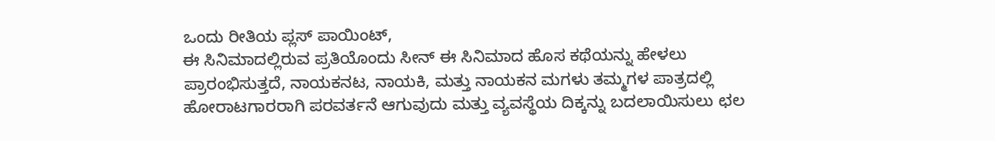ಒಂದು ರೀತಿಯ ಪ್ಲಸ್ ಪಾಯಿಂಟ್,
ಈ ಸಿನಿಮಾದಲ್ಲಿರುವ ಪ್ರತಿಯೊಂದು ಸೀನ್ ಈ ಸಿನಿಮಾದ ಹೊಸ ಕಥೆಯನ್ನು ಹೇಳಲು ಪ್ರಾರಂಭಿಸುತ್ತದೆ, ನಾಯಕನಟ, ನಾಯಕಿ, ಮತ್ತು ನಾಯಕನ ಮಗಳು ತಮ್ಮಗಳ ಪಾತ್ರದಲ್ಲಿ ಹೋರಾಟಗಾರರಾಗಿ ಪರವರ್ತನೆ ಆಗುವುದು ಮತ್ತು ವ್ಯವಸ್ಥೆಯ ದಿಕ್ಕನ್ನು ಬದಲಾಯಿಸುಲು ಛಲ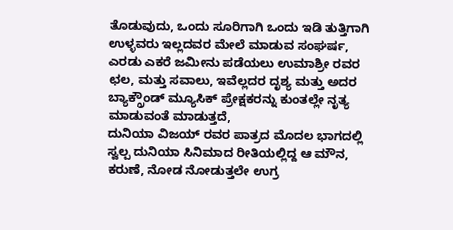ತೊಡುವುದು, ಒಂದು ಸೂರಿಗಾಗಿ ಒಂದು ಇಡಿ ತುತ್ತಿಗಾಗಿ ಉಳ್ಳವರು ಇಲ್ಲದವರ ಮೇಲೆ ಮಾಡುವ ಸಂಘರ್ಷ, ಎರಡು ಎಕರೆ ಜಮೀನು ಪಡೆಯಲು ಉಮಾಶ್ರೀ ರವರ ಛಲ, ಮತ್ತು ಸವಾಲು, ಇವೆಲ್ಲದರ ದೃಶ್ಯ ಮತ್ತು ಅದರ ಬ್ಯಾಕ್ಗ್ರೌಂಡ್ ಮ್ಯೂಸಿಕ್ ಪ್ರೇಕ್ಷಕರನ್ನು ಕುಂತಲ್ಲೇ ನೃತ್ಯ ಮಾಡುವಂತೆ ಮಾಡುತ್ತದೆ,
ದುನಿಯಾ ವಿಜಯ್ ರವರ ಪಾತ್ರದ ಮೊದಲ ಭಾಗದಲ್ಲಿ ಸ್ವಲ್ಪ ದುನಿಯಾ ಸಿನಿಮಾದ ರೀತಿಯಲ್ಲಿದ್ದ ಆ ಮೌನ, ಕರುಣೆ, ನೋಡ ನೋಡುತ್ತಲೇ ಉಗ್ರ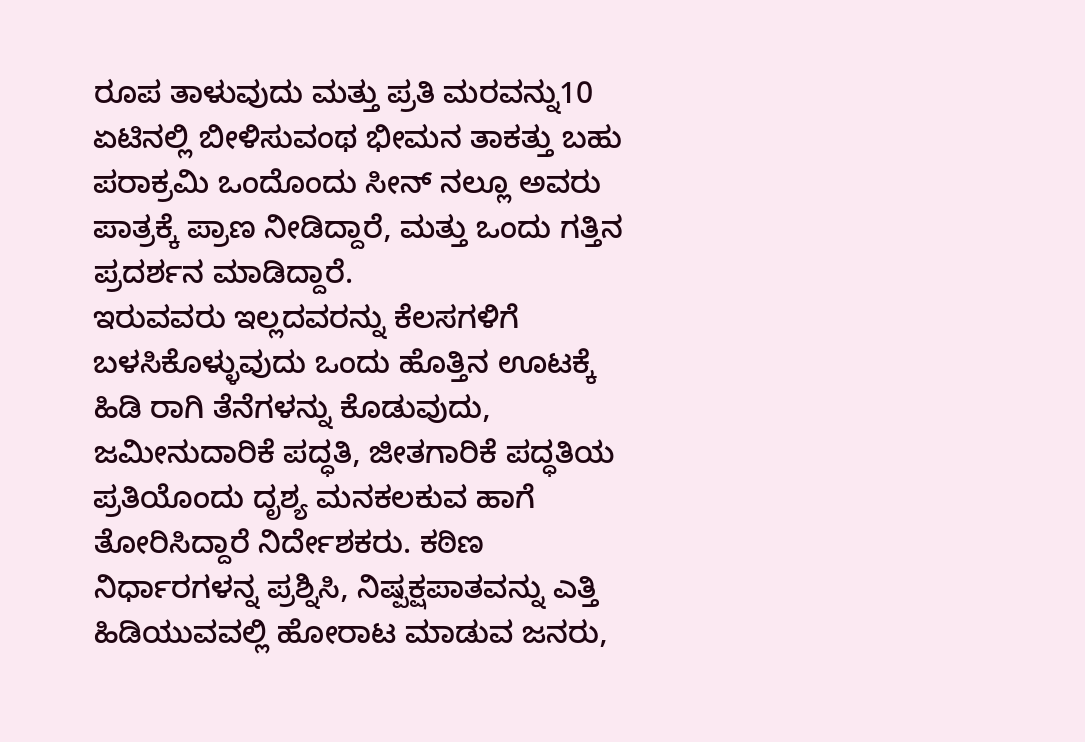ರೂಪ ತಾಳುವುದು ಮತ್ತು ಪ್ರತಿ ಮರವನ್ನು10 ಏಟಿನಲ್ಲಿ ಬೀಳಿಸುವಂಥ ಭೀಮನ ತಾಕತ್ತು ಬಹು ಪರಾಕ್ರಮಿ ಒಂದೊಂದು ಸೀನ್ ನಲ್ಲೂ ಅವರು ಪಾತ್ರಕ್ಕೆ ಪ್ರಾಣ ನೀಡಿದ್ದಾರೆ, ಮತ್ತು ಒಂದು ಗತ್ತಿನ ಪ್ರದರ್ಶನ ಮಾಡಿದ್ದಾರೆ.
ಇರುವವರು ಇಲ್ಲದವರನ್ನು ಕೆಲಸಗಳಿಗೆ ಬಳಸಿಕೊಳ್ಳುವುದು ಒಂದು ಹೊತ್ತಿನ ಊಟಕ್ಕೆ ಹಿಡಿ ರಾಗಿ ತೆನೆಗಳನ್ನು ಕೊಡುವುದು, ಜಮೀನುದಾರಿಕೆ ಪದ್ಧತಿ, ಜೀತಗಾರಿಕೆ ಪದ್ಧತಿಯ ಪ್ರತಿಯೊಂದು ದೃಶ್ಯ ಮನಕಲಕುವ ಹಾಗೆ ತೋರಿಸಿದ್ದಾರೆ ನಿರ್ದೇಶಕರು. ಕಠಿಣ ನಿರ್ಧಾರಗಳನ್ನ ಪ್ರಶ್ನಿಸಿ, ನಿಷ್ಪಕ್ಷಪಾತವನ್ನು ಎತ್ತಿ ಹಿಡಿಯುವವಲ್ಲಿ ಹೋರಾಟ ಮಾಡುವ ಜನರು,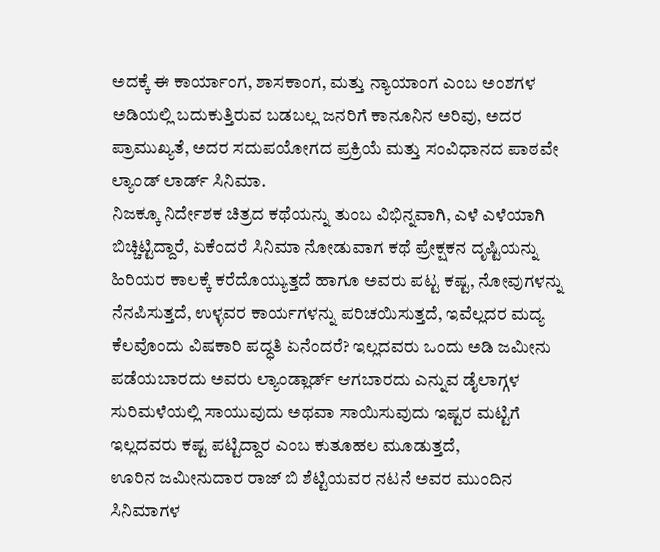ಅದಕ್ಕೆ ಈ ಕಾರ್ಯಾಂಗ, ಶಾಸಕಾಂಗ, ಮತ್ತು ನ್ಯಾಯಾಂಗ ಎಂಬ ಅಂಶಗಳ ಅಡಿಯಲ್ಲಿ ಬದುಕುತ್ತಿರುವ ಬಡಬಲ್ಲ ಜನರಿಗೆ ಕಾನೂನಿನ ಅರಿವು, ಅದರ ಪ್ರಾಮುಖ್ಯತೆ, ಅದರ ಸದುಪಯೋಗದ ಪ್ರಕ್ರಿಯೆ ಮತ್ತು ಸಂವಿಧಾನದ ಪಾಠವೇ ಲ್ಯಾಂಡ್ ಲಾರ್ಡ್ ಸಿನಿಮಾ.
ನಿಜಕ್ಕೂ ನಿರ್ದೇಶಕ ಚಿತ್ರದ ಕಥೆಯನ್ನು ತುಂಬ ವಿಭಿನ್ನವಾಗಿ, ಎಳೆ ಎಳೆಯಾಗಿ ಬಿಚ್ಚಿಟ್ಟಿದ್ದಾರೆ, ಏಕೆಂದರೆ ಸಿನಿಮಾ ನೋಡುವಾಗ ಕಥೆ ಪ್ರೇಕ್ಷಕನ ದೃಷ್ಟಿಯನ್ನು ಹಿರಿಯರ ಕಾಲಕ್ಕೆ ಕರೆದೊಯ್ಯುತ್ತದೆ ಹಾಗೂ ಅವರು ಪಟ್ಟ ಕಷ್ಟ, ನೋವುಗಳನ್ನು ನೆನಪಿಸುತ್ತದೆ, ಉಳ್ಳವರ ಕಾರ್ಯಗಳನ್ನು ಪರಿಚಯಿಸುತ್ತದೆ, ಇವೆಲ್ಲದರ ಮದ್ಯ ಕೆಲವೊಂದು ವಿಷಕಾರಿ ಪದ್ಧತಿ ಏನೆಂದರೆ? ಇಲ್ಲದವರು ಒಂದು ಅಡಿ ಜಮೀನು ಪಡೆಯಬಾರದು ಅವರು ಲ್ಯಾಂಡ್ಲಾರ್ಡ್ ಆಗಬಾರದು ಎನ್ನುವ ಡೈಲಾಗ್ಗಳ ಸುರಿಮಳೆಯಲ್ಲಿ ಸಾಯುವುದು ಅಥವಾ ಸಾಯಿಸುವುದು ಇಷ್ಟರ ಮಟ್ಟಿಗೆ ಇಲ್ಲದವರು ಕಷ್ಟ ಪಟ್ಟಿದ್ದಾರ ಎಂಬ ಕುತೂಹಲ ಮೂಡುತ್ತದೆ,
ಊರಿನ ಜಮೀನುದಾರ ರಾಜ್ ಬಿ ಶೆಟ್ಟಿಯವರ ನಟನೆ ಅವರ ಮುಂದಿನ ಸಿನಿಮಾಗಳ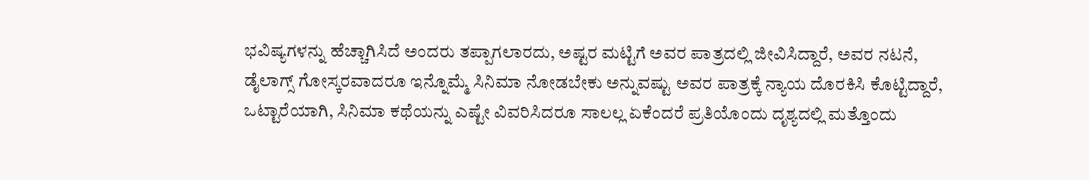ಭವಿಷ್ಯಗಳನ್ನು ಹೆಚ್ಚಾಗಿಸಿದೆ ಅಂದರು ತಪ್ಪಾಗಲಾರದು, ಅಷ್ಟರ ಮಟ್ಟಿಗೆ ಅವರ ಪಾತ್ರದಲ್ಲಿ ಜೀವಿಸಿದ್ದಾರೆ, ಅವರ ನಟನೆ, ಡೈಲಾಗ್ಸ್ ಗೋಸ್ಕರವಾದರೂ ಇನ್ನೊಮ್ಮೆ ಸಿನಿಮಾ ನೋಡಬೇಕು ಅನ್ನುವಷ್ಟು ಅವರ ಪಾತ್ರಕ್ಕೆ ನ್ಯಾಯ ದೊರಕಿಸಿ ಕೊಟ್ಟಿದ್ದಾರೆ,
ಒಟ್ಟಾರೆಯಾಗಿ, ಸಿನಿಮಾ ಕಥೆಯನ್ನು ಎಷ್ಟೇ ವಿವರಿಸಿದರೂ ಸಾಲಲ್ಲ ಏಕೆಂದರೆ ಪ್ರತಿಯೊಂದು ದೃಶ್ಯದಲ್ಲಿ ಮತ್ತೊಂದು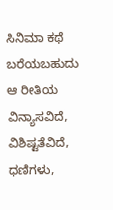ಸಿನಿಮಾ ಕಥೆ ಬರೆಯಬಹುದು ಆ ರೀತಿಯ ವಿನ್ಯಾಸವಿದೆ, ವಿಶಿಷ್ಟತೆವಿದೆ, ಧಣಿಗಳು,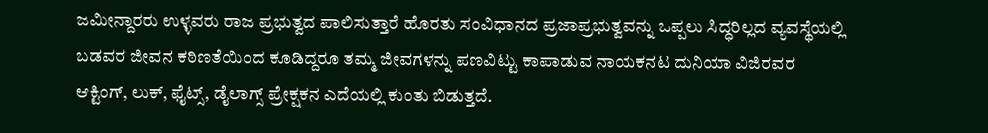ಜಮೀನ್ದಾರರು ಉಳ್ಳವರು ರಾಜ ಪ್ರಭುತ್ವದ ಪಾಲಿಸುತ್ತಾರೆ ಹೊರತು ಸಂವಿಧಾನದ ಪ್ರಜಾಪ್ರಭುತ್ವವನ್ನು ಒಪ್ಪಲು ಸಿದ್ಧರಿಲ್ಲದ ವ್ಯವಸ್ಥೆಯಲ್ಲಿ ಬಡವರ ಜೀವನ ಕಠಿಣತೆಯಿಂದ ಕೂಡಿದ್ದರೂ ತಮ್ಮ ಜೀವಗಳನ್ನು ಪಣವಿಟ್ಟು ಕಾಪಾಡುವ ನಾಯಕನಟ ದುನಿಯಾ ವಿಜಿರವರ ಆಕ್ಟಿಂಗ್, ಲುಕ್, ಫೈಟ್ಸ್, ಡೈಲಾಗ್ಸ್ ಪ್ರೇಕ್ಷಕನ ಎದೆಯಲ್ಲಿ ಕುಂತು ಬಿಡುತ್ತದೆ.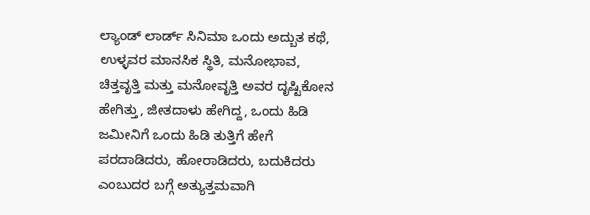ಲ್ಯಾಂಡ್ ಲಾರ್ಡ್ ಸಿನಿಮಾ ಒಂದು ಅದ್ಬುತ ಕಥೆ, ಉಳ್ಳವರ ಮಾನಸಿಕ ಸ್ಥಿತಿ, ಮನೋಭಾವ, ಚಿತ್ತವೃತ್ತಿ ಮತ್ತು ಮನೋವೃತ್ತಿ ಅವರ ದೃಷ್ಟಿಕೋನ ಹೇಗಿತ್ತು, ಜೀತದಾಳು ಹೇಗಿದ್ದ, ಒಂದು ಹಿಡಿ ಜಮೀನಿಗೆ ಒಂದು ಹಿಡಿ ತುತ್ತಿಗೆ ಹೇಗೆ ಪರದಾಡಿದರು, ಹೋರಾಡಿದರು, ಬದುಕಿದರು ಎಂಬುದರ ಬಗ್ಗೆ ಅತ್ಯುತ್ತಮವಾಗಿ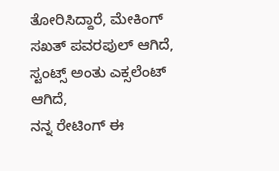ತೋರಿಸಿದ್ದಾರೆ, ಮೇಕಿಂಗ್ ಸಖತ್ ಪವರಪುಲ್ ಆಗಿದೆ, ಸ್ಟಂಟ್ಸ್ ಅಂತು ಎಕ್ಸಲೆಂಟ್ ಆಗಿದೆ,
ನನ್ನ ರೇಟಿಂಗ್ ಈ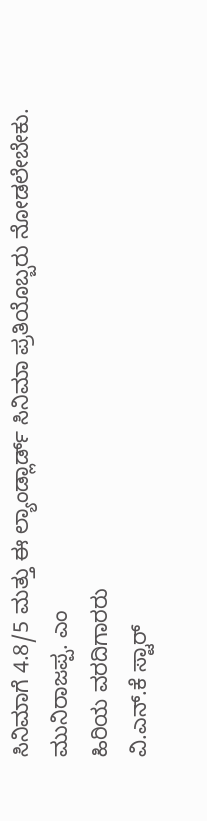ಸಿನಿಮಾಗೆ 4.8/5 ಮತ್ತು ಈ ಲ್ಯಾಂಡ್ಲಾರ್ಡ್ ಸಿನಿಮಾ ಪ್ರತಿಯೊಬ್ಬರು ನೋಡಲೇಬೇಕು.
ಮುನಿರಾಜಪ್ಪ. ಎಂ
ಹಿರಿಯ ವರದಿಗಾರರು
ವಿ.ಎನ್.ಕೆ ಸ್ಟಾರ್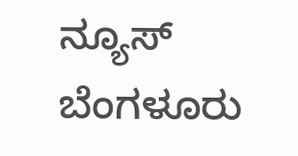ನ್ಯೂಸ್
ಬೆಂಗಳೂರು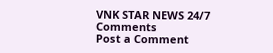VNK STAR NEWS 24/7
Comments
Post a Comment